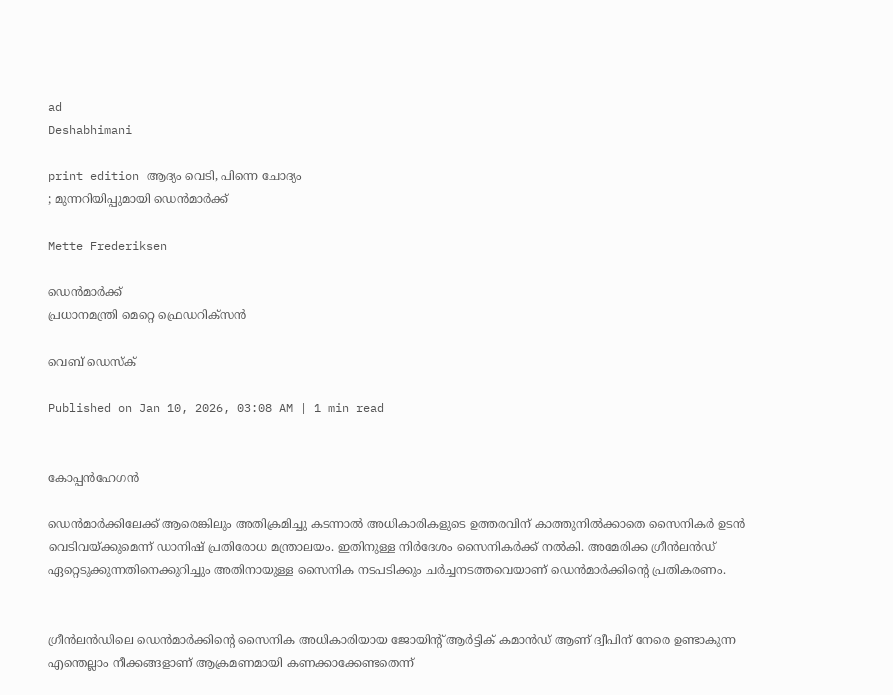ad
Deshabhimani

print edition ആദ്യം വെടി, പിന്നെ ചോദ്യം
; മുന്നറിയിപ്പുമായി ഡെന്‍മാര്‍ക്ക്

Mette Frederiksen

ഡെൻമാർക്ക്‌
പ്രധാനമന്ത്രി മെറ്റെ ഫ്രെഡറിക്‌സന്‍

വെബ് ഡെസ്ക്

Published on Jan 10, 2026, 03:08 AM | 1 min read


കോപ്പന്‍ഹേഗന്‍

ഡെന്‍മാര്‍ക്കിലേക്ക് ആരെങ്കിലും അതിക്രമിച്ചു കടന്നാല്‍ അധികാരികളുടെ ഉത്തരവിന്‌ കാത്തുനില്‍ക്കാതെ സൈനികര്‍ ഉടന്‍ വെടിവയ്‌ക്കുമെന്ന് ഡാനിഷ് പ്രതിരോധ മന്ത്രാലയം. ഇതിനുള്ള നിര്‍ദേശം സൈനികര്‍ക്ക് നല്‍കി. അമേരിക്ക ഗ്രീന്‍ലന്‍ഡ് ഏറ്റെടുക്കുന്നതിനെക്കുറിച്ചും അതിനായുള്ള സൈനിക നടപടിക്കും ചർച്ചനടത്തവെയാണ് ഡെന്‍മാര്‍ക്കിന്റെ പ്രതികരണം.


ഗ്രീന്‍ലന്‍ഡിലെ ഡെന്‍മാര്‍ക്കിന്റെ സൈനിക അധികാരിയായ ജോയിന്റ് ആര്‍ട്ടിക് കമാന്‍ഡ് ആണ് ദ്വീപിന് നേരെ ഉണ്ടാകുന്ന എന്തെല്ലാം നീക്കങ്ങളാണ്‌ ആക്രമണമായി കണക്കാക്കേണ്ടതെന്ന്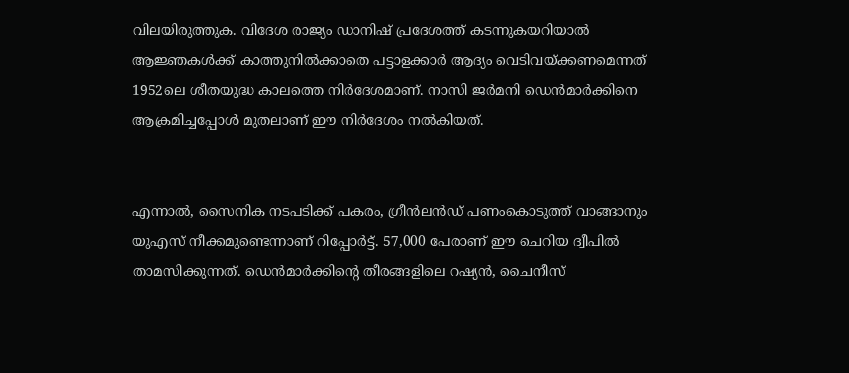വിലയിരുത്തുക. വിദേശ രാജ്യം ഡാനിഷ് പ്രദേശത്ത്‌ കടന്നുകയറിയാൽ ആജ്ഞകള്‍ക്ക് കാത്തുനില്‍ക്കാതെ പട്ടാളക്കാര്‍ ആദ്യം വെടിവയ്‌ക്കണമെന്നത്‌ 1952ലെ ശീതയുദ്ധ കാലത്തെ നിര്‍ദേശമാണ്. നാസി ജര്‍മനി ഡെന്‍മാര്‍ക്കിനെ ആക്രമിച്ചപ്പോള്‍ മുതലാണ്‌ ഇ‍ൗ നിർദേശം നൽകിയത്‌.


എന്നാൽ, സൈനിക നടപടിക്ക് പകരം, ഗ്രീൻലൻഡ് പണംകൊടുത്ത് വാങ്ങാനും യുഎസ് നീക്കമുണ്ടെന്നാണ് റിപ്പോര്‍ട്ട്. 57,000 പേരാണ്‌ ഇ‍ൗ ചെറിയ ദ്വീപിൽ താമസിക്കുന്നത്‌. ഡെന്‍മാര്‍ക്കിന്റെ തീരങ്ങളിലെ റഷ്യന്‍, ചൈനീസ്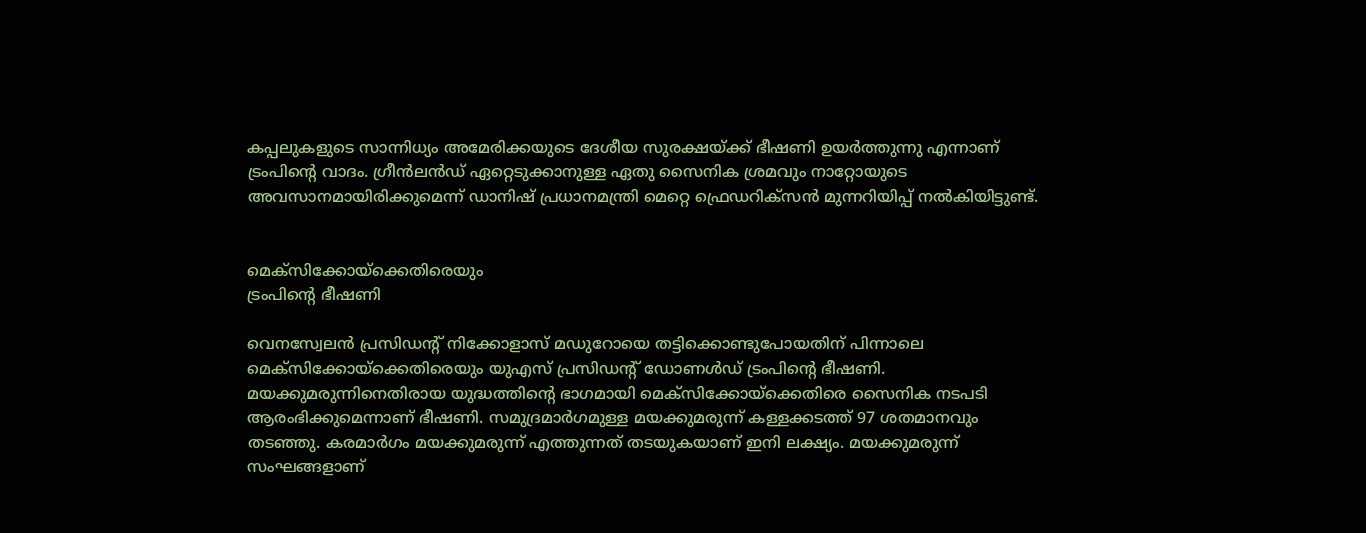കപ്പലുകളുടെ സാന്നിധ്യം അമേരിക്കയുടെ ദേശീയ സുരക്ഷയ്‌ക്ക്‌ ഭീഷണി ഉയര്‍ത്തുന്നു എന്നാണ് ട്രംപിന്റെ വാദം. ഗ്രീന്‍ലന്‍ഡ് ഏറ്റെടുക്കാനുള്ള ഏതു സൈനിക ശ്രമവും നാറ്റോയുടെ അവസാനമായിരിക്കുമെന്ന്‌ ഡാനിഷ് പ്രധാനമന്ത്രി മെറ്റെ ഫ്രെഡറിക്‌സന്‍ മുന്നറിയിപ്പ് നൽകിയിട്ടുണ്ട്.


മെക്‌സിക്കോയ്‌ക്കെതിരെയും
ട്രംപിന്റെ ഭീഷണി

വെനസ്വേലൻ പ്രസിഡന്റ്‌ നിക്കോളാസ്‌ മഡുറോയെ തട്ടിക്കൊണ്ടുപോയതിന്‌ പിന്നാലെ മെക്‌സിക്കോയ്‌ക്കെതിരെയും യുഎസ്‌ പ്രസിഡന്റ്‌ ഡോണൾഡ്‌ ട്രംപിന്റെ ഭീഷണി. മയക്കുമരുന്നിനെതിരായ യുദ്ധത്തിന്റെ ഭാഗമായി മെക്‌സിക്കോയ്‌ക്കെതിരെ സൈനിക നടപടി ആരംഭിക്കുമെന്നാണ്‌ ഭീഷണി. സമുദ്രമാർഗമുള്ള മയക്കുമരുന്ന് കള്ളക്കടത്ത് 97 ശതമാനവും തടഞ്ഞു. കരമാർഗം മയക്കുമരുന്ന്‌ എത്തുന്നത്‌ തടയുകയാണ്‌ ഇനി ലക്ഷ്യം. മയക്കുമരുന്ന് സംഘങ്ങളാണ്‌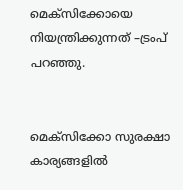മെക്‌സിക്കോയെ നിയന്ത്രിക്കുന്നത്‌ –ട്രംപ്‌ പറഞ്ഞു.


മെക്‌സിക്കോ സുരക്ഷാ കാര്യങ്ങളിൽ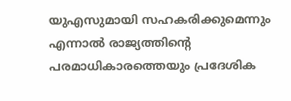യുഎസുമായി സഹകരിക്കുമെന്നും എന്നാൽ രാജ്യത്തിന്റെ പരമാധികാരത്തെയും പ്രദേശിക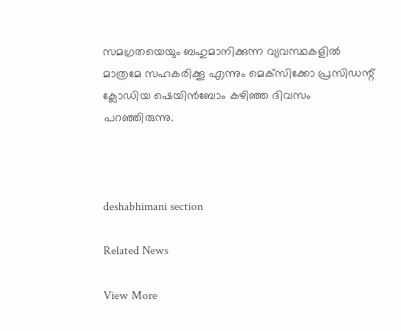സമഗ്രതയെയും ബഹുമാനിക്കുന്ന വ്യവസ്ഥകളിൽ മാത്രമേ സഹകരിക്കൂ എന്നും മെക്‌സിക്കോ പ്രസിഡന്റ്‌ ക്ലോഡിയ ഷെയിൻബോം കഴിഞ്ഞ ദിവസം പറഞ്ഞിരുന്നു.



deshabhimani section

Related News

View More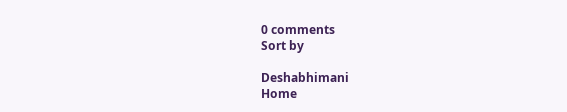0 comments
Sort by

Deshabhimani
Home